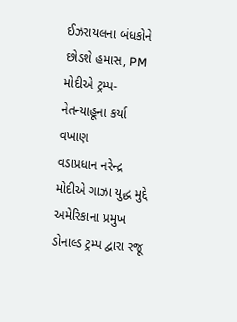ઈઝરાયલના બંધકોને છોડશે હમાસ, PM મોદીએ ટ્રમ્પ-નેતન્યાહૂના કર્યા વખાણ
વડાપ્રધાન નરેન્દ્ર મોદીએ ગાઝા યુદ્ધ મુદ્દે અમેરિકાના પ્રમુખ ડોનાલ્ડ ટ્રમ્પ દ્વારા રજૂ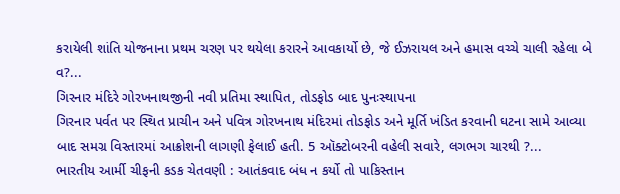કરાયેલી શાંતિ યોજનાના પ્રથમ ચરણ પર થયેલા કરારને આવકાર્યો છે, જે ઈઝરાયલ અને હમાસ વચ્ચે ચાલી રહેલા બે વ?...
ગિરનાર મંદિરે ગોરખનાથજીની નવી પ્રતિમા સ્થાપિત, તોડફોડ બાદ પુનઃસ્થાપના
ગિરનાર પર્વત પર સ્થિત પ્રાચીન અને પવિત્ર ગોરખનાથ મંદિરમાં તોડફોડ અને મૂર્તિ ખંડિત કરવાની ઘટના સામે આવ્યા બાદ સમગ્ર વિસ્તારમાં આક્રોશની લાગણી ફેલાઈ હતી. 5 ઑક્ટોબરની વહેલી સવારે, લગભગ ચારથી ?...
ભારતીય આર્મી ચીફની કડક ચેતવણી : આતંકવાદ બંધ ન કર્યો તો પાકિસ્તાન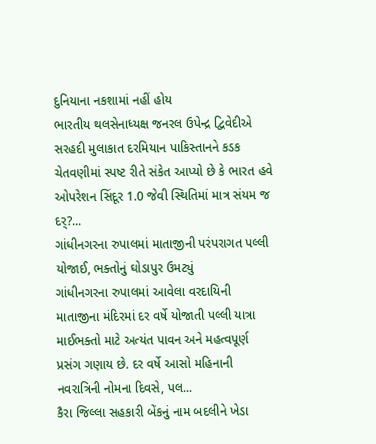દુનિયાના નકશામાં નહીં હોય
ભારતીય થલસેનાધ્યક્ષ જનરલ ઉપેન્દ્ર દ્વિવેદીએ સરહદી મુલાકાત દરમિયાન પાકિસ્તાનને કડક ચેતવણીમાં સ્પષ્ટ રીતે સંકેત આપ્યો છે કે ભારત હવે ઓપરેશન સિંદૂર 1.0 જેવી સ્થિતિમાં માત્ર સંયમ જ દર્?...
ગાંધીનગરના રુપાલમાં માતાજીની પરંપરાગત પલ્લી યોજાઈ, ભક્તોનું ઘોડાપુર ઉમટ્યું
ગાંધીનગરના રુપાલમાં આવેલા વરદાયિની માતાજીના મંદિરમાં દર વર્ષે યોજાતી પલ્લી યાત્રા માઈભક્તો માટે અત્યંત પાવન અને મહત્વપૂર્ણ પ્રસંગ ગણાય છે. દર વર્ષે આસો મહિનાની નવરાત્રિની નોમના દિવસે, પલ...
કૈરા જિલ્લા સહકારી બેંકનું નામ બદલીને ખેડા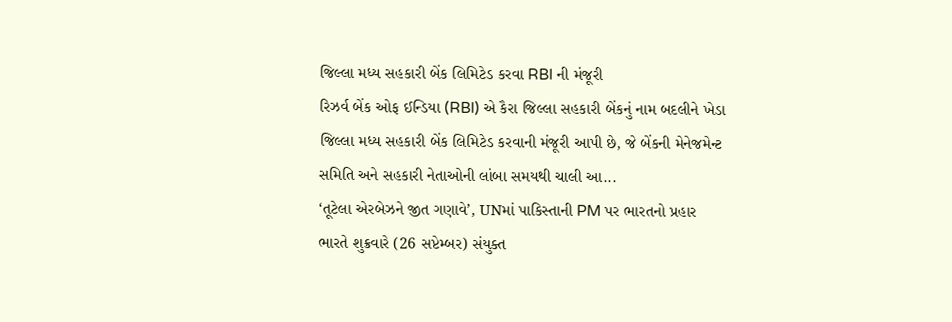જિલ્લા મધ્ય સહકારી બેંક લિમિટેડ કરવા RBI ની મંજૂરી
રિઝર્વ બેંક ઓફ ઈન્ડિયા (RBI) એ કૈરા જિલ્લા સહકારી બેંકનું નામ બદલીને ખેડા જિલ્લા મધ્ય સહકારી બેંક લિમિટેડ કરવાની મંજૂરી આપી છે, જે બેંકની મેનેજમેન્ટ સમિતિ અને સહકારી નેતાઓની લાંબા સમયથી ચાલી આ...
‘તૂટેલા એરબેઝને જીત ગણાવે’, UNમાં પાકિસ્તાની PM પર ભારતનો પ્રહાર
ભારતે શુક્રવારે (26 સપ્ટેમ્બર) સંયુક્ત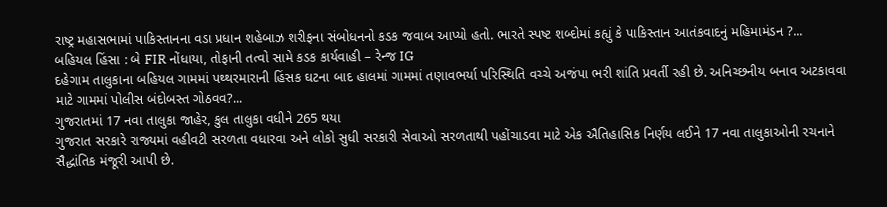રાષ્ટ્ર મહાસભામાં પાકિસ્તાનના વડા પ્રધાન શહેબાઝ શરીફના સંબોધનનો કડક જવાબ આપ્યો હતો. ભારતે સ્પષ્ટ શબ્દોમાં કહ્યું કે પાકિસ્તાન આતંકવાદનું મહિમામંડન ?...
બહિયલ હિંસા : બે FIR નોંધાયા, તોફાની તત્વો સામે કડક કાર્યવાહી – રેન્જ IG
દહેગામ તાલુકાના બહિયલ ગામમાં પથ્થરમારાની હિંસક ઘટના બાદ હાલમાં ગામમાં તણાવભર્યા પરિસ્થિતિ વચ્ચે અજંપા ભરી શાંતિ પ્રવર્તી રહી છે. અનિચ્છનીય બનાવ અટકાવવા માટે ગામમાં પોલીસ બંદોબસ્ત ગોઠવવ?...
ગુજરાતમાં 17 નવા તાલુકા જાહેર, કુલ તાલુકા વધીને 265 થયા
ગુજરાત સરકારે રાજ્યમાં વહીવટી સરળતા વધારવા અને લોકો સુધી સરકારી સેવાઓ સરળતાથી પહોંચાડવા માટે એક ઐતિહાસિક નિર્ણય લઈને 17 નવા તાલુકાઓની રચનાને સૈદ્ધાંતિક મંજૂરી આપી છે.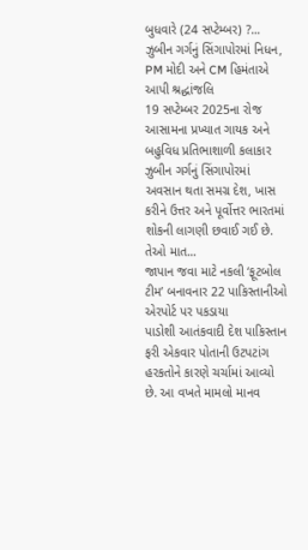બુધવારે (24 સપ્ટેમ્બર) ?...
ઝુબીન ગર્ગનું સિંગાપોરમાં નિધન, PM મોદી અને CM હિમંતાએ આપી શ્રદ્ધાંજલિ
19 સપ્ટેમ્બર 2025ના રોજ આસામના પ્રખ્યાત ગાયક અને બહુવિધ પ્રતિભાશાળી કલાકાર ઝુબીન ગર્ગનું સિંગાપોરમાં અવસાન થતા સમગ્ર દેશ, ખાસ કરીને ઉત્તર અને પૂર્વોત્તર ભારતમાં શોકની લાગણી છવાઈ ગઈ છે. તેઓ માત...
જાપાન જવા માટે નકલી ‘ફૂટબોલ ટીમ’ બનાવનાર 22 પાકિસ્તાનીઓ એરપોર્ટ પર પકડાયા
પાડોશી આતંકવાદી દેશ પાકિસ્તાન ફરી એકવાર પોતાની ઉટપટાંગ હરકતોને કારણે ચર્ચામાં આવ્યો છે. આ વખતે મામલો માનવ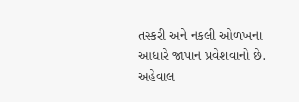તસ્કરી અને નકલી ઓળખના આધારે જાપાન પ્રવેશવાનો છે. અહેવાલ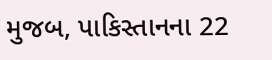મુજબ, પાકિસ્તાનના 22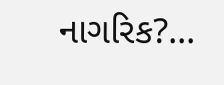નાગરિક?...